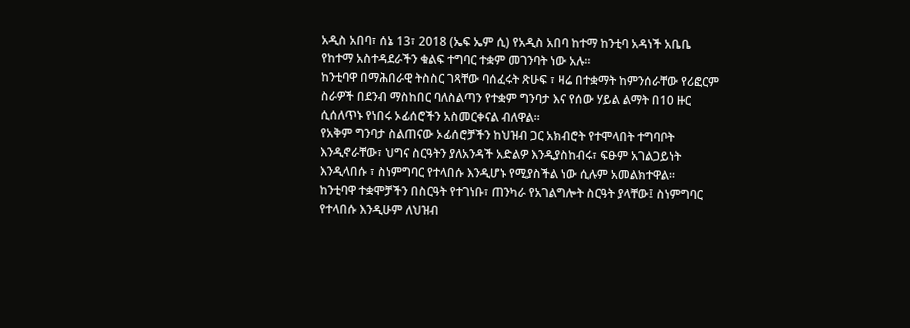አዲስ አበባ፣ ሰኔ 13፣ 2018 (ኤፍ ኤም ሲ) የአዲስ አበባ ከተማ ከንቲባ አዳነች አቤቤ የከተማ አስተዳደራችን ቁልፍ ተግባር ተቋም መገንባት ነው አሉ።
ከንቲባዋ በማሕበራዊ ትስስር ገጻቸው ባሰፈሩት ጽሁፍ ፣ ዛሬ በተቋማት ከምንሰራቸው የሪፎርም ስራዎች በደንብ ማስከበር ባለስልጣን የተቋም ግንባታ እና የሰው ሃይል ልማት በ10 ዙር ሲሰለጥኑ የነበሩ ኦፊሰሮችን አስመርቀናል ብለዋል።
የአቅም ግንባታ ስልጠናው ኦፊሰሮቻችን ከህዝብ ጋር አክብሮት የተሞላበት ተግባቦት እንዲኖራቸው፣ ህግና ስርዓትን ያለአንዳች አድልዎ እንዲያስከብሩ፣ ፍፁም አገልጋይነት እንዲላበሱ ፣ ስነምግባር የተላበሱ እንዲሆኑ የሚያስችል ነው ሲሉም አመልክተዋል።
ከንቲባዋ ተቋሞቻችን በስርዓት የተገነቡ፣ ጠንካራ የአገልግሎት ስርዓት ያላቸው፤ ስነምግባር የተላበሱ እንዲሁም ለህዝብ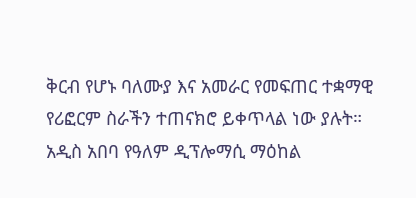ቅርብ የሆኑ ባለሙያ እና አመራር የመፍጠር ተቋማዊ የሪፎርም ስራችን ተጠናክሮ ይቀጥላል ነው ያሉት።
አዲስ አበባ የዓለም ዲፕሎማሲ ማዕከል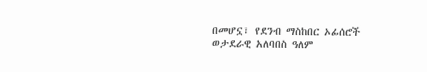በመሆኗ፣ የደንብ ማስከበር ኦፊሰሮች ወታደራዊ አለባበስ ዓለም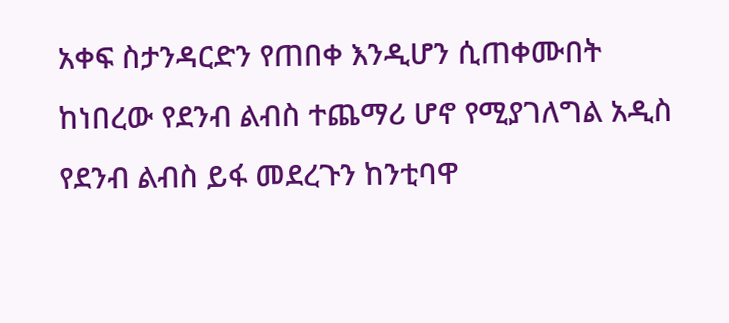አቀፍ ስታንዳርድን የጠበቀ እንዲሆን ሲጠቀሙበት ከነበረው የደንብ ልብስ ተጨማሪ ሆኖ የሚያገለግል አዲስ የደንብ ልብስ ይፋ መደረጉን ከንቲባዋ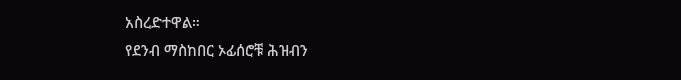አስረድተዋል።
የደንብ ማስከበር ኦፊሰሮቹ ሕዝብን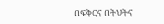በፍቅርና በትህትና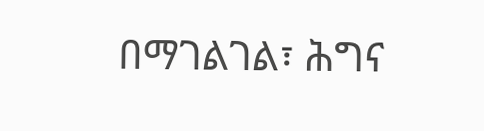በማገልገል፣ ሕግና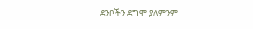ደንቦችን ደግሞ ያለምንም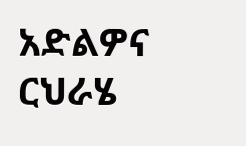አድልዎና ርህራሄ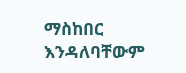ማስከበር እንዳለባቸውም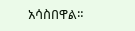አሳስበዋል።